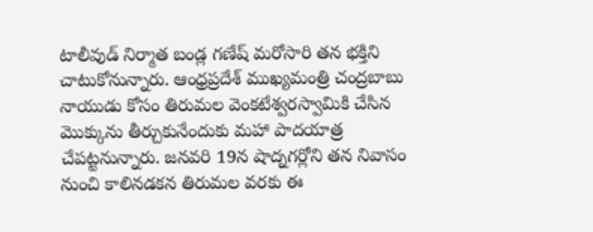టాలీవుడ్ నిర్మాత బండ్ల గణేష్ మరోసారి తన భక్తిని చాటుకోనున్నారు. ఆంధ్రప్రదేశ్ ముఖ్యమంత్రి చంద్రబాబు నాయుడు కోసం తిరుమల వెంకటేశ్వరస్వామికి చేసిన మొక్కును తీర్చుకునేందుకు మహా పాదయాత్ర చేపట్టనున్నారు. జనవరి 19న షాద్నగర్లోని తన నివాసం నుంచి కాలినడకన తిరుమల వరకు ఈ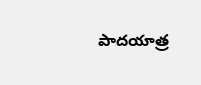పాదయాత్ర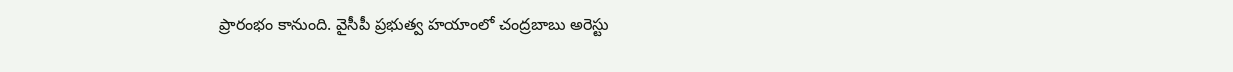ప్రారంభం కానుంది. వైసీపీ ప్రభుత్వ హయాంలో చంద్రబాబు అరెస్టు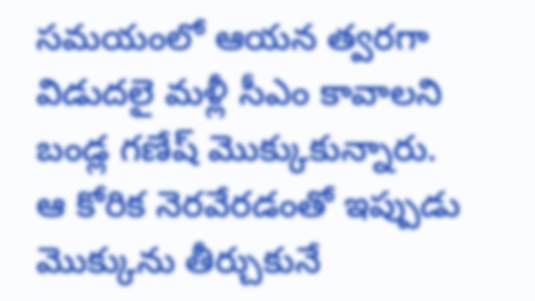సమయంలో ఆయన త్వరగా విడుదలై మళ్లీ సీఎం కావాలని బండ్ల గణేష్ మొక్కుకున్నారు. ఆ కోరిక నెరవేరడంతో ఇప్పుడు మొక్కును తీర్చుకునే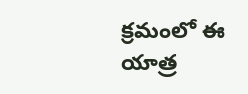క్రమంలో ఈ యాత్ర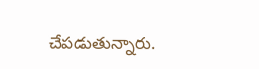చేపడుతున్నారు.